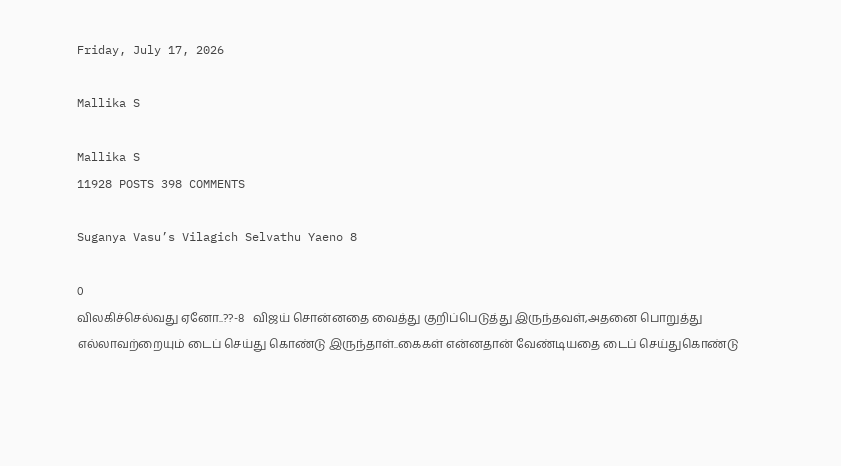Friday, July 17, 2026

Mallika S

Mallika S
11928 POSTS 398 COMMENTS

Suganya Vasu’s Vilagich Selvathu Yaeno 8

0
விலகிச்செல்வது ஏனோ..??-8   விஜய் சொன்னதை வைத்து குறிப்பெடுத்து இருந்தவள்,அதனை பொறுத்து எல்லாவற்றையும் டைப் செய்து கொண்டு இருந்தாள்..கைகள் என்னதான் வேண்டியதை டைப் செய்துகொண்டு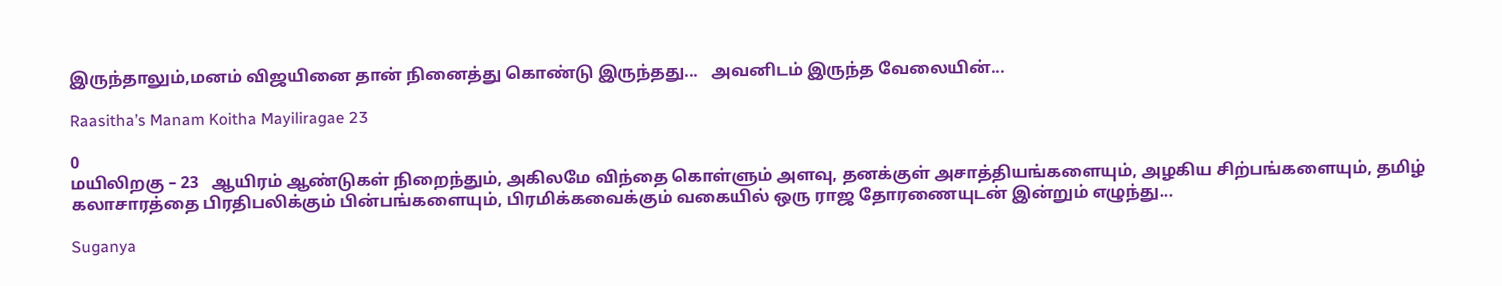இருந்தாலும்,மனம் விஜயினை தான் நினைத்து கொண்டு இருந்தது...   அவனிடம் இருந்த வேலையின்...

Raasitha’s Manam Koitha Mayiliragae 23

0
மயிலிறகு – 23   ஆயிரம் ஆண்டுகள் நிறைந்தும், அகிலமே விந்தை கொள்ளும் அளவு, தனக்குள் அசாத்தியங்களையும், அழகிய சிற்பங்களையும், தமிழ் கலாசாரத்தை பிரதிபலிக்கும் பின்பங்களையும், பிரமிக்கவைக்கும் வகையில் ஒரு ராஜ தோரணையுடன் இன்றும் எழுந்து...

Suganya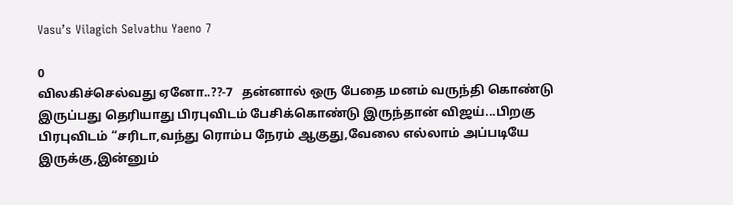Vasu’s Vilagich Selvathu Yaeno 7

0
விலகிச்செல்வது ஏனோ..??-7   தன்னால் ஒரு பேதை மனம் வருந்தி கொண்டு இருப்பது தெரியாது பிரபுவிடம் பேசிக்கொண்டு இருந்தான் விஜய்...பிறகு பிரபுவிடம் “சரிடா,வந்து ரொம்ப நேரம் ஆகுது,வேலை எல்லாம் அப்படியே இருக்கு,இன்னும்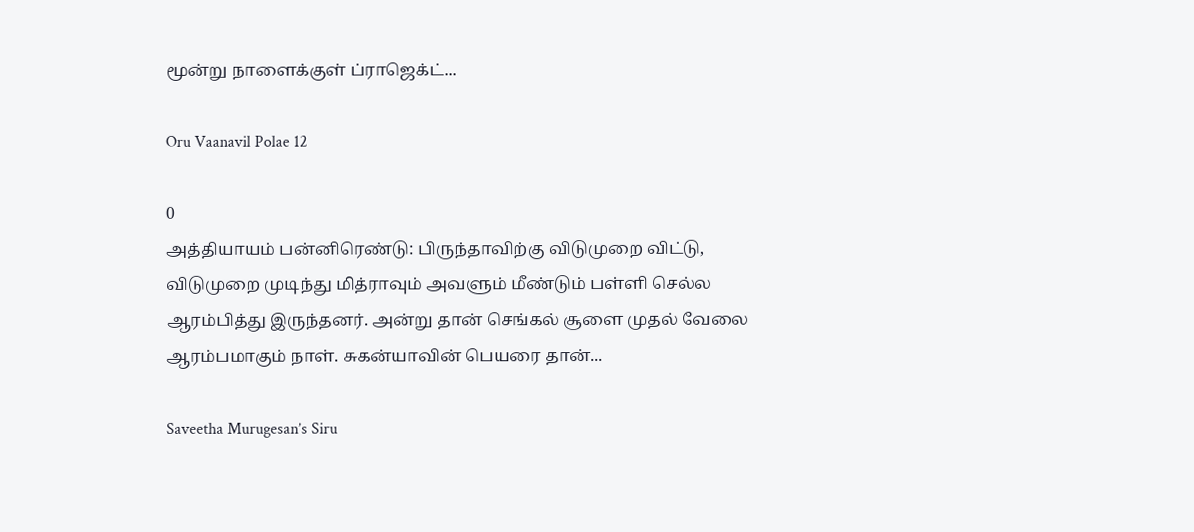மூன்று நாளைக்குள் ப்ராஜெக்ட்...

Oru Vaanavil Polae 12

0
அத்தியாயம் பன்னிரெண்டு: பிருந்தாவிற்கு விடுமுறை விட்டு, விடுமுறை முடிந்து மித்ராவும் அவளும் மீண்டும் பள்ளி செல்ல ஆரம்பித்து இருந்தனர். அன்று தான் செங்கல் சூளை முதல் வேலை ஆரம்பமாகும் நாள். சுகன்யாவின் பெயரை தான்...

Saveetha Murugesan’s Siru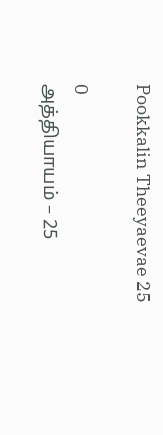Pookkalin Theeyaevae 25

0
அத்தியாயம் – 25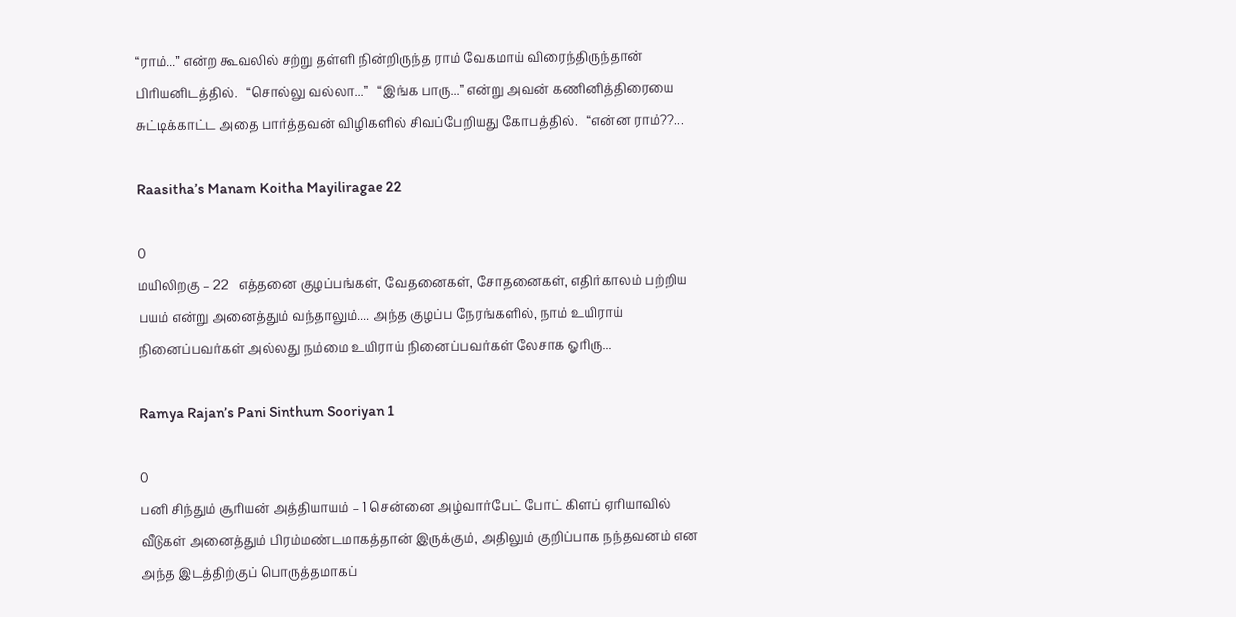“ராம்...” என்ற கூவலில் சற்று தள்ளி நின்றிருந்த ராம் வேகமாய் விரைந்திருந்தான் பிரியனிடத்தில்.   “சொல்லு வல்லா...”   “இங்க பாரு...” என்று அவன் கணினித்திரையை சுட்டிக்காட்ட அதை பார்த்தவன் விழிகளில் சிவப்பேறியது கோபத்தில்.   “என்ன ராம்??...

Raasitha’s Manam Koitha Mayiliragae 22

0
மயிலிறகு – 22   எத்தனை குழப்பங்கள், வேதனைகள், சோதனைகள், எதிர்காலம் பற்றிய பயம் என்று அனைத்தும் வந்தாலும்.... அந்த குழப்ப நேரங்களில், நாம் உயிராய் நினைப்பவர்கள் அல்லது நம்மை உயிராய் நினைப்பவர்கள் லேசாக ஓரிரு...

Ramya Rajan’s Pani Sinthum Sooriyan 1

0
பனி சிந்தும் சூரியன் அத்தியாயம் – 1 சென்னை அழ்வார்பேட் போட் கிளப் ஏரியாவில் வீடுகள் அனைத்தும் பிரம்மண்டமாகத்தான் இருக்கும், அதிலும் குறிப்பாக நந்தவனம் என அந்த இடத்திற்குப் பொருத்தமாகப்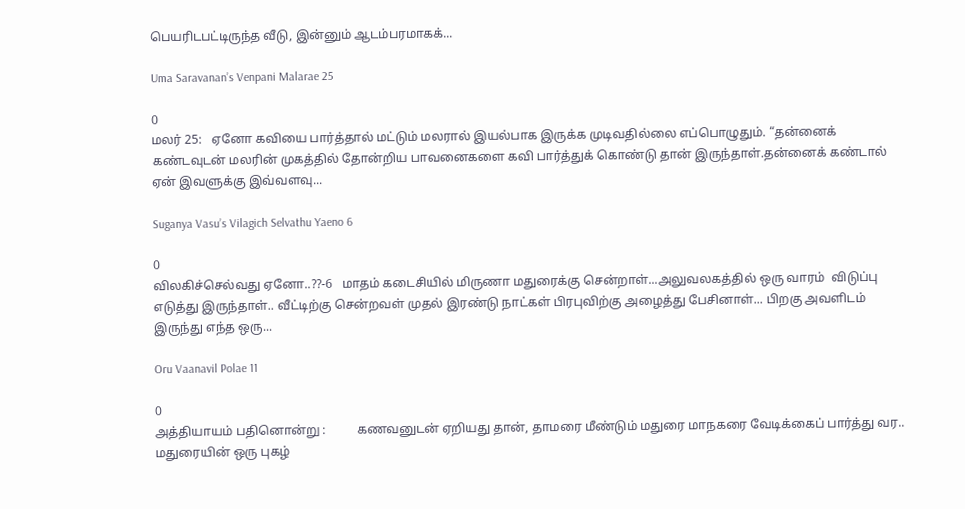பெயரிடபட்டிருந்த வீடு, இன்னும் ஆடம்பரமாகக்...

Uma Saravanan’s Venpani Malarae 25

0
மலர் 25:   ஏனோ கவியை பார்த்தால் மட்டும் மலரால் இயல்பாக இருக்க முடிவதில்லை எப்பொழுதும். “தன்னைக் கண்டவுடன் மலரின் முகத்தில் தோன்றிய பாவனைகளை கவி பார்த்துக் கொண்டு தான் இருந்தாள்.தன்னைக் கண்டால் ஏன் இவளுக்கு இவ்வளவு...

Suganya Vasu’s Vilagich Selvathu Yaeno 6

0
விலகிச்செல்வது ஏனோ..??-6   மாதம் கடைசியில் மிருணா மதுரைக்கு சென்றாள்...அலுவலகத்தில் ஒரு வாரம்  விடுப்பு எடுத்து இருந்தாள்.. வீட்டிற்கு சென்றவள் முதல் இரண்டு நாட்கள் பிரபுவிற்கு அழைத்து பேசினாள்... பிறகு அவளிடம் இருந்து எந்த ஒரு...

Oru Vaanavil Polae 11

0
அத்தியாயம் பதினொன்று :          கணவனுடன் ஏறியது தான், தாமரை மீண்டும் மதுரை மாநகரை வேடிக்கைப் பார்த்து வர..  மதுரையின் ஒரு புகழ்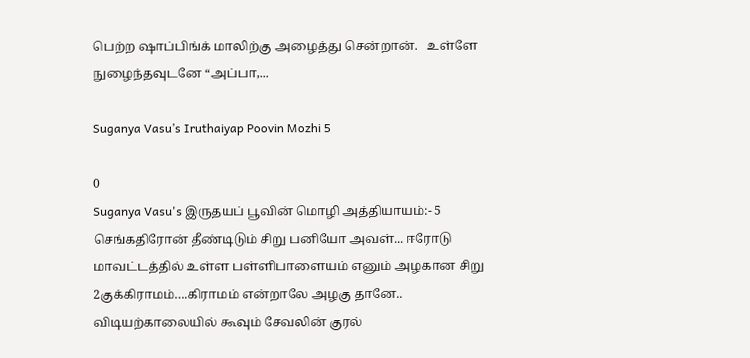பெற்ற ஷாப்பிங்க் மாலிற்கு அழைத்து சென்றான்.   உள்ளே நுழைந்தவுடனே “அப்பா,...

Suganya Vasu’s Iruthaiyap Poovin Mozhi 5

0
Suganya Vasu's இருதயப் பூவின் மொழி அத்தியாயம்:- 5 செங்கதிரோன் தீண்டிடும் சிறு பனியோ அவள்... ஈரோடு மாவட்டத்தில் உள்ள பள்ளிபாளையம் எனும் அழகான சிறு 2குக்கிராமம்….கிராமம் என்றாலே அழகு தானே.. விடியற்காலையில் கூவும் சேவலின் குரல்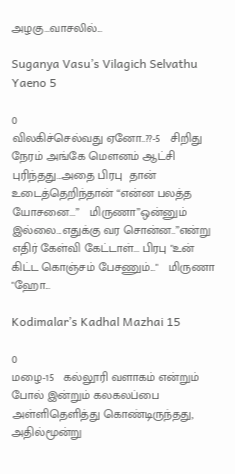அழகு…வாசலில்...

Suganya Vasu’s Vilagich Selvathu Yaeno 5

0
விலகிச்செல்வது ஏனோ..??-5   சிறிது நேரம் அங்கே மௌனம் ஆட்சி புரிந்தது...அதை பிரபு  தான் உடைத்தெறிந்தான் “என்ன பலத்த யோசனை...”   மிருணா”ஒன்னும் இல்லை...எதுக்கு வர சொன்ன..”என்று எதிர் கேள்வி கேட்டாள்... பிரபு "உன் கிட்ட கொஞ்சம் பேசணும்..."   மிருணா "ஹோ...

Kodimalar’s Kadhal Mazhai 15

0
மழை-15   கல்லூரி வளாகம் என்றும் போல் இன்றும் கலகலப்பை அள்ளிதெளித்து கொண்டிருந்தது, அதில்மூன்று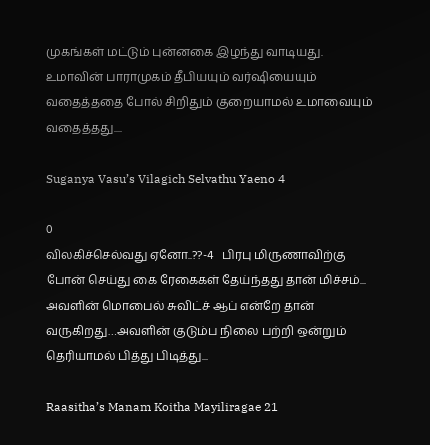முகங்கள் மட்டும் புன்னகை இழந்து வாடியது. உமாவின் பாராமுகம் தீபியயும் வர்ஷியையும் வதைத்ததை போல் சிறிதும் குறையாமல் உமாவையும் வதைத்தது....

Suganya Vasu’s Vilagich Selvathu Yaeno 4

0
விலகிச்செல்வது ஏனோ..??-4   பிரபு மிருணாவிற்கு போன் செய்து கை ரேகைகள் தேய்ந்தது தான் மிச்சம்... அவளின் மொபைல் சுவிட்ச் ஆப் என்றே தான் வருகிறது…அவளின் குடும்ப நிலை பற்றி ஒன்றும் தெரியாமல் பித்து பிடித்து...

Raasitha’s Manam Koitha Mayiliragae 21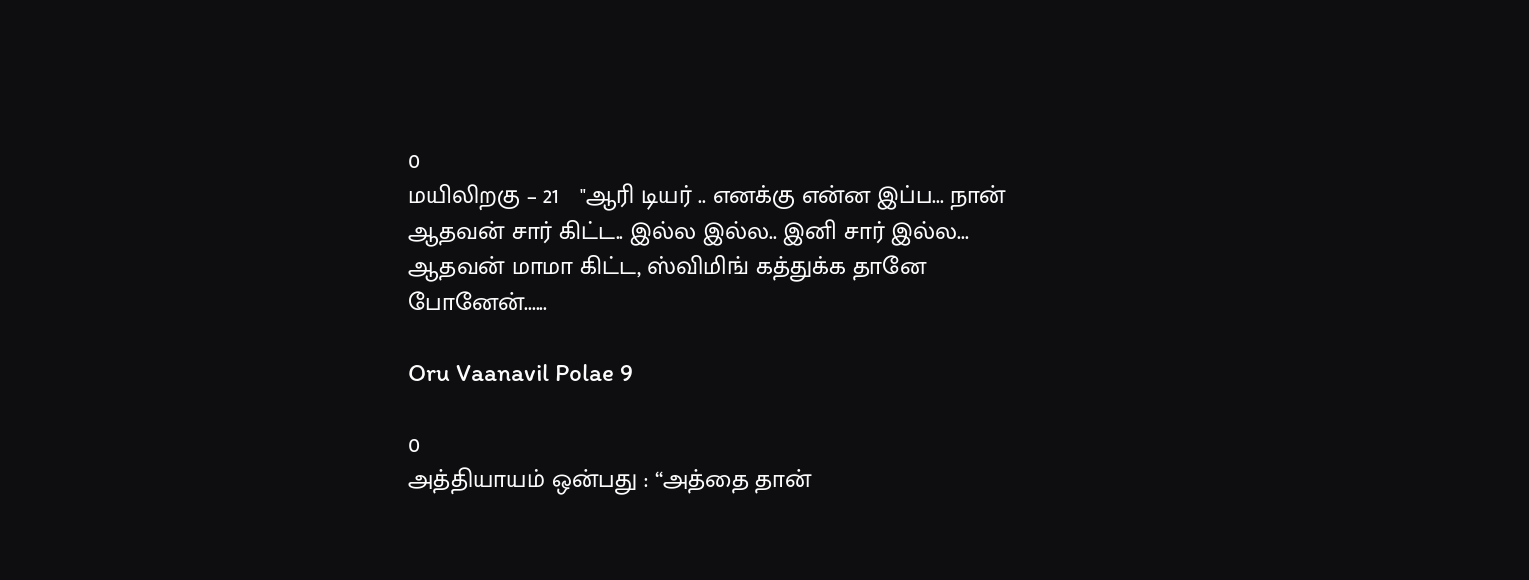0
மயிலிறகு – 21   "ஆரி டியர் .. எனக்கு என்ன இப்ப... நான் ஆதவன் சார் கிட்ட.. இல்ல இல்ல.. இனி சார் இல்ல... ஆதவன் மாமா கிட்ட, ஸ்விமிங் கத்துக்க தானே போனேன்......

Oru Vaanavil Polae 9

0
அத்தியாயம் ஒன்பது : “அத்தை தான்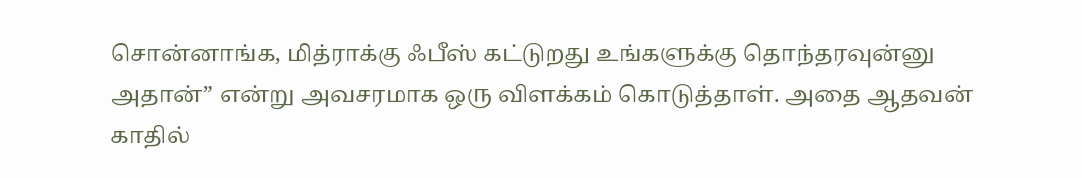சொன்னாங்க, மித்ராக்கு ஃபீஸ் கட்டுறது உங்களுக்கு தொந்தரவுன்னு அதான்” என்று அவசரமாக ஒரு விளக்கம் கொடுத்தாள். அதை ஆதவன் காதில்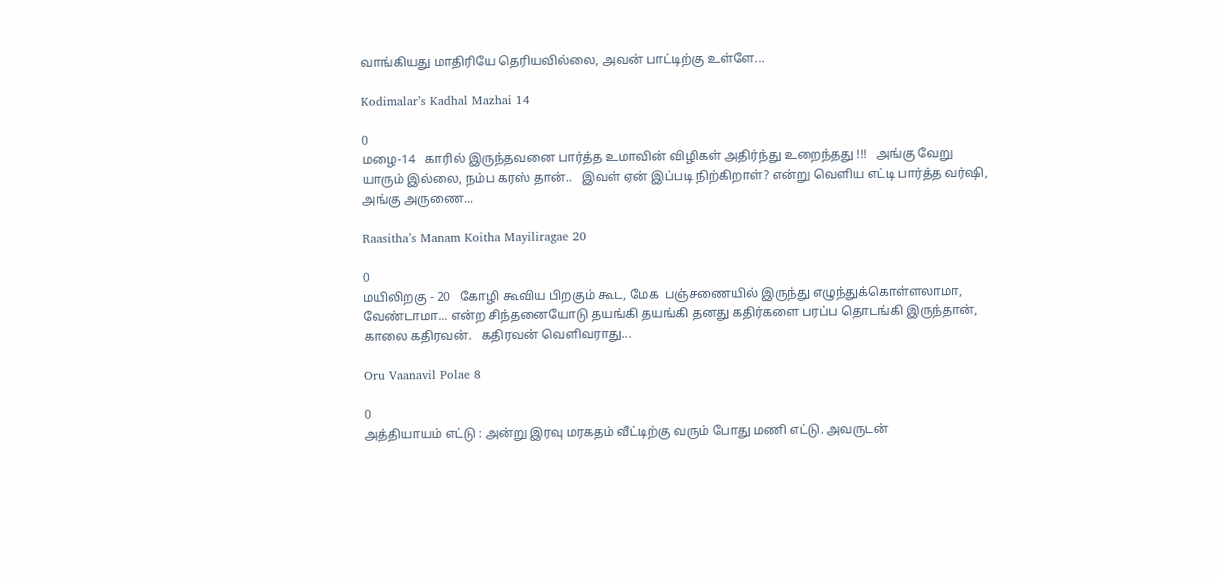வாங்கியது மாதிரியே தெரியவில்லை, அவன் பாட்டிற்கு உள்ளே...

Kodimalar’s Kadhal Mazhai 14

0
மழை-14   காரில் இருந்தவனை பார்த்த உமாவின் விழிகள் அதிர்ந்து உறைந்தது !!!   அங்கு வேறு யாரும் இல்லை, நம்ப கரஸ் தான்..   இவள் ஏன் இப்படி நிற்கிறாள்? என்று வெளிய எட்டி பார்த்த வர்ஷி, அங்கு அருணை...

Raasitha’s Manam Koitha Mayiliragae 20

0
மயிலிறகு - 20   கோழி கூவிய பிறகும் கூட, மேக  பஞ்சணையில் இருந்து எழுந்துக்கொள்ளலாமா, வேண்டாமா... என்ற சிந்தனையோடு தயங்கி தயங்கி தனது கதிர்களை பரப்ப தொடங்கி இருந்தான், காலை கதிரவன்.   கதிரவன் வெளிவராது...

Oru Vaanavil Polae 8

0
அத்தியாயம் எட்டு : அன்று இரவு மரகதம் வீட்டிற்கு வரும் போது மணி எட்டு. அவருடன்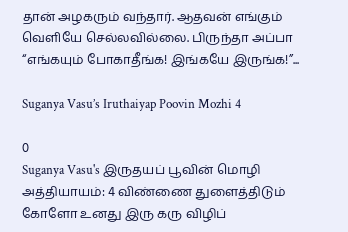தான் அழகரும் வந்தார். ஆதவன் எங்கும் வெளியே செல்லவில்லை. பிருந்தா அப்பா “எங்கயும் போகாதீங்க! இங்கயே இருங்க!”...

Suganya Vasu’s Iruthaiyap Poovin Mozhi 4

0
Suganya Vasu's இருதயப் பூவின் மொழி அத்தியாயம்: 4 விண்ணை துளைத்திடும் கோளோ உனது இரு கரு விழிப்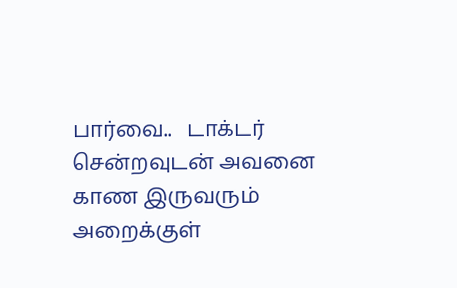பார்வை..   டாக்டர் சென்றவுடன் அவனை காண இருவரும் அறைக்குள்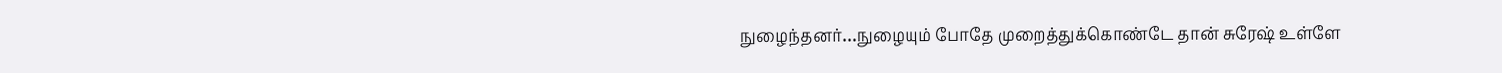நுழைந்தனர்…நுழையும் போதே முறைத்துக்கொண்டே தான் சுரேஷ் உள்ளே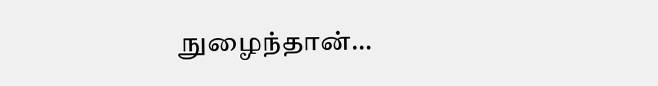நுழைந்தான்…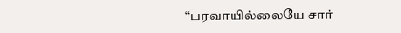“பரவாயில்லையே சார்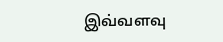இவ்வளவு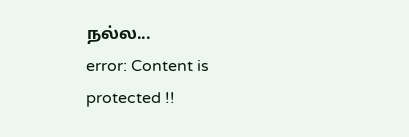நல்ல...
error: Content is protected !!